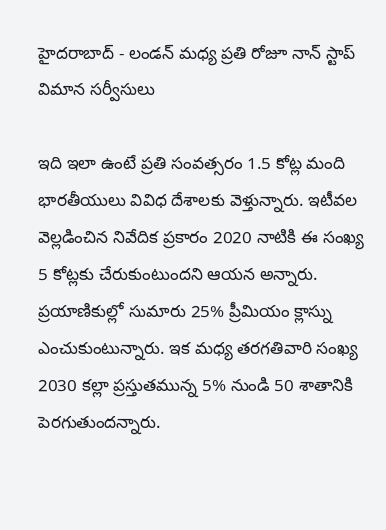హైదరాబాద్ - లండన్ మధ్య ప్రతి రోజూ నాన్ స్టాప్ విమాన సర్వీసులు

ఇది ఇలా ఉంటే ప్రతి సంవత్సరం 1.5 కోట్ల మంది భారతీయులు వివిధ దేశాలకు వెళ్తున్నారు. ఇటీవల వెల్లడించిన నివేదిక ప్రకారం 2020 నాటికి ఈ సంఖ్య 5 కోట్లకు చేరుకుంటుందని ఆయన అన్నారు. ప్రయాణికుల్లో సుమారు 25% ప్రీమియం క్లాస్ను ఎంచుకుంటున్నారు. ఇక మధ్య తరగతివారి సంఖ్య 2030 కల్లా ప్రస్తుతమున్న 5% నుండి 50 శాతానికి పెరగుతుందన్నారు.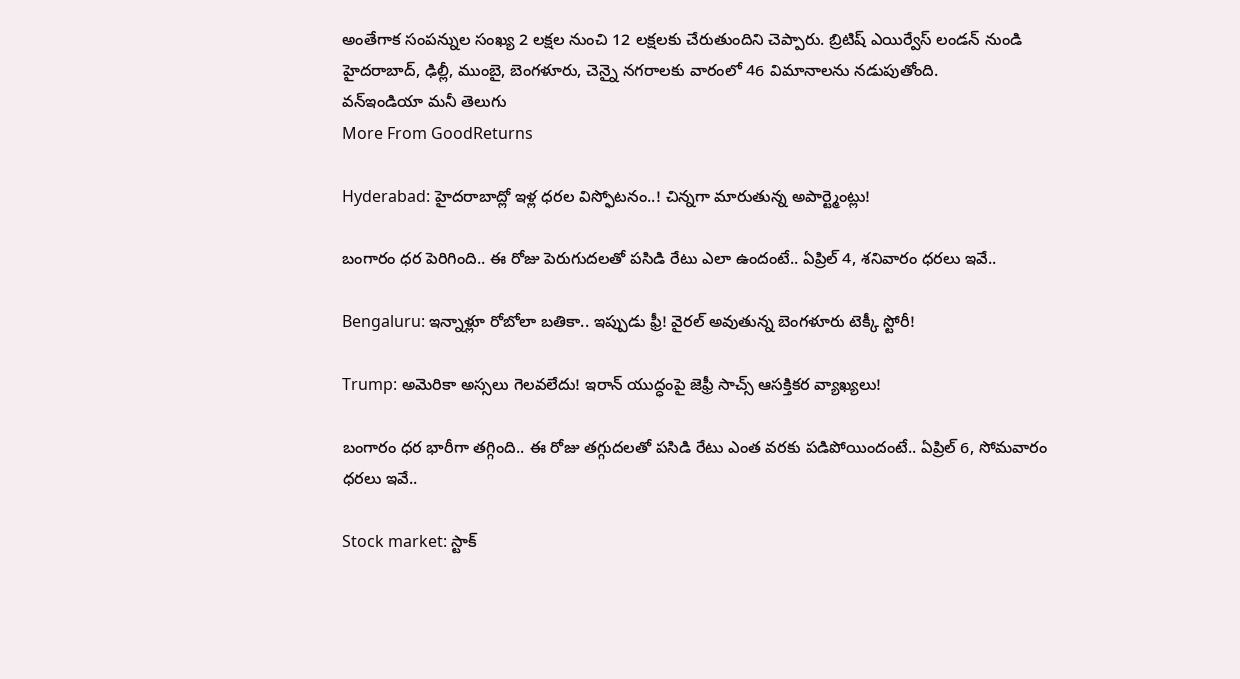అంతేగాక సంపన్నుల సంఖ్య 2 లక్షల నుంచి 12 లక్షలకు చేరుతుందిని చెప్పారు. బ్రిటిష్ ఎయిర్వేస్ లండన్ నుండి హైదరాబాద్, ఢిల్లీ, ముంబై, బెంగళూరు, చెన్నై నగరాలకు వారంలో 46 విమానాలను నడుపుతోంది.
వన్ఇండియా మనీ తెలుగు
More From GoodReturns

Hyderabad: హైదరాబాద్లో ఇళ్ల ధరల విస్ఫోటనం..! చిన్నగా మారుతున్న అపార్ట్మెంట్లు!

బంగారం ధర పెరిగింది.. ఈ రోజు పెరుగుదలతో పసిడి రేటు ఎలా ఉందంటే.. ఏప్రిల్ 4, శనివారం ధరలు ఇవే..

Bengaluru: ఇన్నాళ్లూ రోబోలా బతికా.. ఇప్పుడు ఫ్రీ! వైరల్ అవుతున్న బెంగళూరు టెక్కీ స్టోరీ!

Trump: అమెరికా అస్సలు గెలవలేదు! ఇరాన్ యుద్ధంపై జెఫ్రీ సాచ్స్ ఆసక్తికర వ్యాఖ్యలు!

బంగారం ధర భారీగా తగ్గింది.. ఈ రోజు తగ్గుదలతో పసిడి రేటు ఎంత వరకు పడిపోయిందంటే.. ఏప్రిల్ 6, సోమవారం ధరలు ఇవే..

Stock market: స్టాక్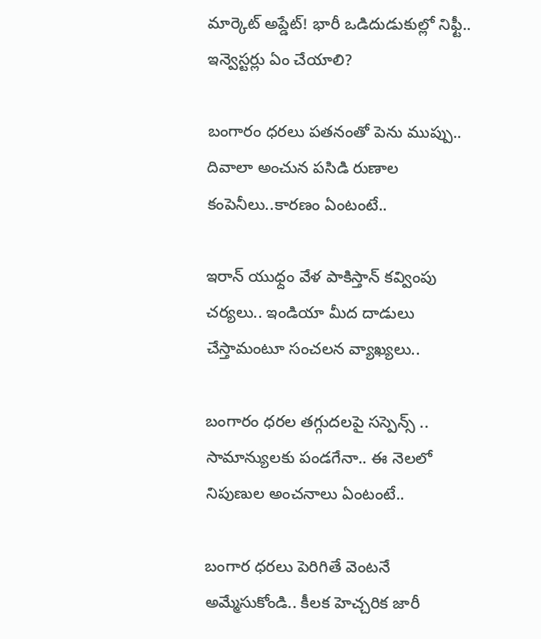మార్కెట్ అప్డేట్! భారీ ఒడిదుడుకుల్లో నిఫ్టీ.. ఇన్వెస్టర్లు ఏం చేయాలి?

బంగారం ధరలు పతనంతో పెను ముప్పు.. దివాలా అంచున పసిడి రుణాల కంపెనీలు..కారణం ఏంటంటే..

ఇరాన్ యుధ్దం వేళ పాకిస్తాన్ కవ్వింపు చర్యలు.. ఇండియా మీద దాడులు చేస్తామంటూ సంచలన వ్యాఖ్యలు..

బంగారం ధరల తగ్గుదలపై సస్పెన్స్ .. సామాన్యులకు పండగేనా.. ఈ నెలలో నిపుణుల అంచనాలు ఏంటంటే..

బంగార ధరలు పెరిగితే వెంటనే అమ్మేసుకోండి.. కీలక హెచ్చరిక జారీ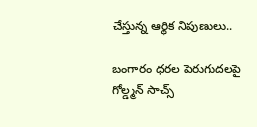చేస్తున్న ఆర్థిక నిపుణులు..

బంగారం ధరల పెరుగుదలపై గోల్డ్మన్ సాచ్స్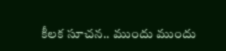కీలక సూచన.. ముందు ముందు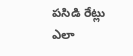పసిడి రేట్లు ఎలా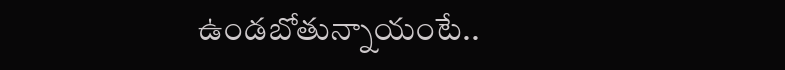ఉండబోతున్నాయంటే..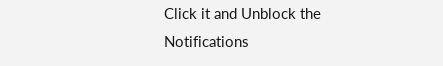Click it and Unblock the Notifications